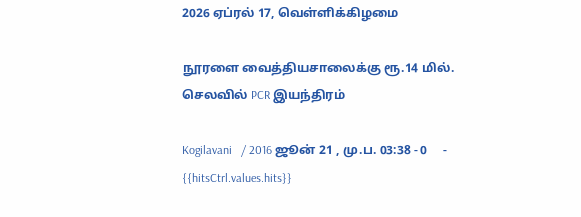2026 ஏப்ரல் 17, வெள்ளிக்கிழமை

நூரளை வைத்தியசாலைக்கு ரூ.14 மில். செலவில் PCR இயந்திரம்

Kogilavani   / 2016 ஜூன் 21 , மு.ப. 03:38 - 0     - {{hitsCtrl.values.hits}}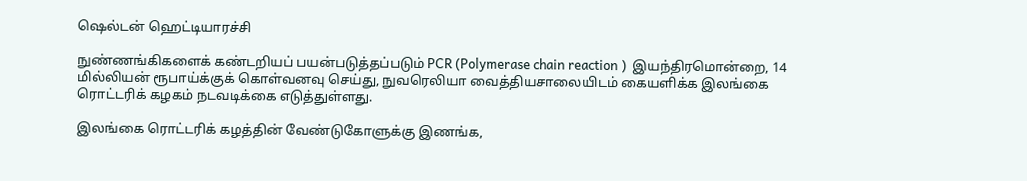ஷெல்டன் ஹெட்டியாரச்சி

நுண்ணங்கிகளைக் கண்டறியப் பயன்படுத்தப்படும் PCR (Polymerase chain reaction )  இயந்திரமொன்றை, 14 மில்லியன் ரூபாய்க்குக் கொள்வனவு செய்து, நுவரெலியா வைத்தியசாலையிடம் கையளிக்க இலங்கை ரொட்டரிக் கழகம் நடவடிக்கை எடுத்துள்ளது.

இலங்கை ரொட்டரிக் கழத்தின் வேண்டுகோளுக்கு இணங்க,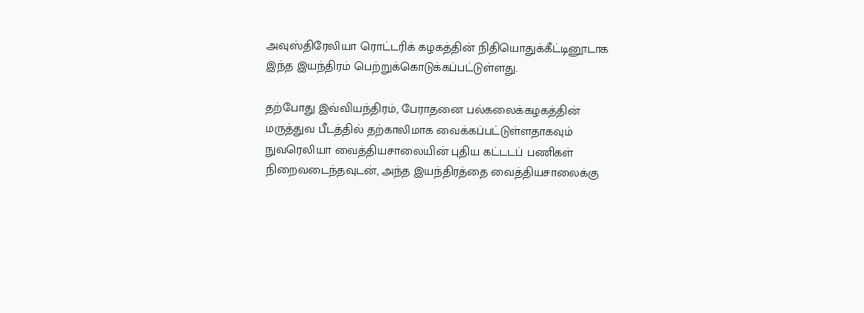அவுஸ்திரேலியா ரொட்டரிக் கழகத்தின் நிதியொதுக்கீட்டினூடாக இந்த இயந்திரம் பெற்றுக்கொடுக்கப்பட்டுள்ளது.

தற்போது இவ்வியந்திரம், பேராதனை பல்கலைக்கழகத்தின் மருத்துவ பீடத்தில் தற்காலிமாக வைக்கப்பட்டுள்ளதாகவும் நுவரெலியா வைத்தியசாலையின் புதிய கட்டடப் பணிகள் நிறைவடைந்தவுடன், அந்த இயந்திரத்தை வைத்தியசாலைக்கு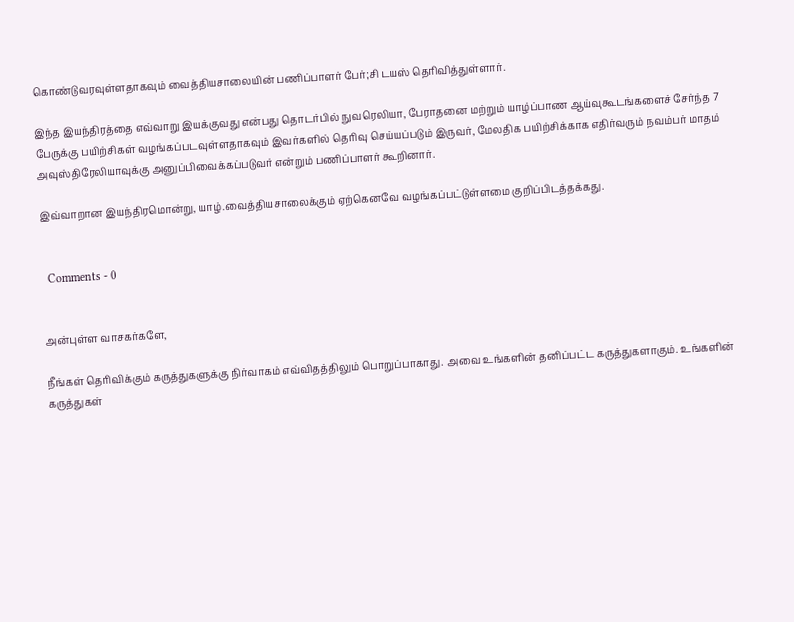கொண்டுவரவுள்ளதாகவும் வைத்தியசாலையின் பணிப்பாளர் பேர்;சி டயஸ் தெரிவித்துள்ளார்.

இந்த இயந்திரத்தை எவ்வாறு இயக்குவது என்பது தொடர்பில் நுவரெலியா, பேராதனை மற்றும் யாழ்ப்பாண ஆய்வுகூடங்களைச் சேர்ந்த 7 பேருக்கு பயிற்சிகள் வழங்கப்படவுள்ளதாகவும் இவர்களில் தெரிவு செய்யப்படும் இருவர், மேலதிக பயிற்சிக்காக எதிர்வரும் நவம்பர் மாதம் அவுஸ்திரேலியாவுக்கு அனுப்பிவைக்கப்படுவர் என்றும் பணிப்பாளர் கூறினார்.

இவ்வாறான இயந்திரமொன்று, யாழ்.வைத்தியசாலைக்கும் ஏற்கெனவே வழங்கப்பட்டுள்ளமை குறிப்பிடத்தக்கது.


  Comments - 0


அன்புள்ள வாசகர்களே,

நீங்கள் தெரிவிக்கும் கருத்துகளுக்கு நிர்வாகம் எவ்விதத்திலும் பொறுப்பாகாது. அவை உங்களின் தனிப்பட்ட கருத்துகளாகும். உங்களின் கருத்துகள்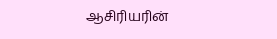ஆசிரியரின்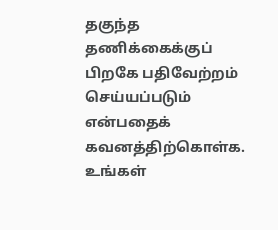தகுந்த தணிக்கைக்குப் பிறகே பதிவேற்றம் செய்யப்படும் என்பதைக் கவனத்திற்கொள்க. உங்கள்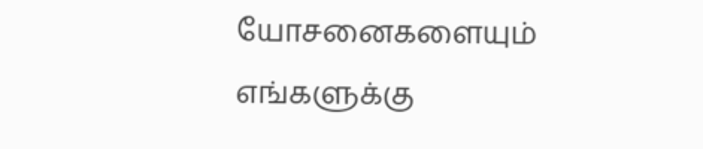யோசனைகளையும் எங்களுக்கு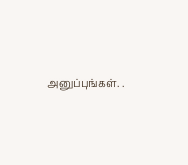அனுப்புங்கள். .